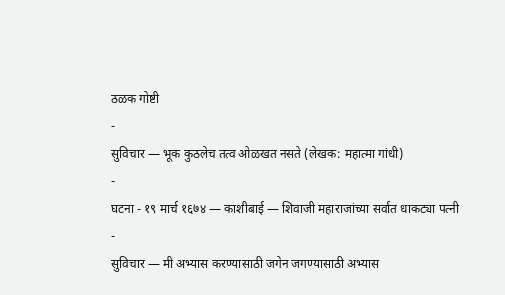ठळक गोष्टी
-
सुविचार — भूक कुठलेच तत्व ओळखत नसते (लेखक: महात्मा गांधी)
-
घटना - १९ मार्च १६७४ — काशीबाई — शिवाजी महाराजांच्या सर्वात धाकट्या पत्नी
-
सुविचार — मी अभ्यास करण्यासाठी जगेन जगण्यासाठी अभ्यास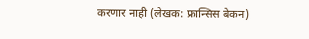करणार नाही (लेखक: फ्रान्सिस बेकन)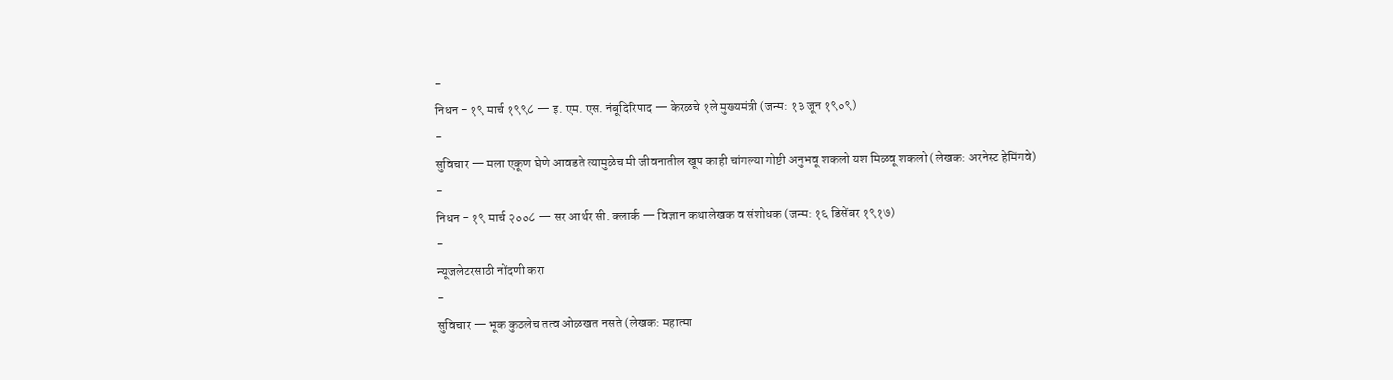-
निधन - १९ मार्च १९९८ — इ. एम. एस. नंबूदिरिपाद — केरळचे १ले मुख्यमंत्री (जन्म: १३ जून १९०९)
-
सुविचार — मला एकूण घेणे आवडते त्यामुळेच मी जीवनातील खूप काही चांगल्या गोष्टी अनुभवू शकलो यश मिळवू शकलो (लेखक: अरनेस्ट हेमिंगवे)
-
निधन - १९ मार्च २००८ — सर आर्थर सी. क्लार्क — विज्ञान कथालेखक व संशोधक (जन्म: १६ डिसेंबर १९१७)
-
न्यूजलेटरसाठी नोंदणी करा
-
सुविचार — भूक कुठलेच तत्व ओळखत नसते (लेखक: महात्मा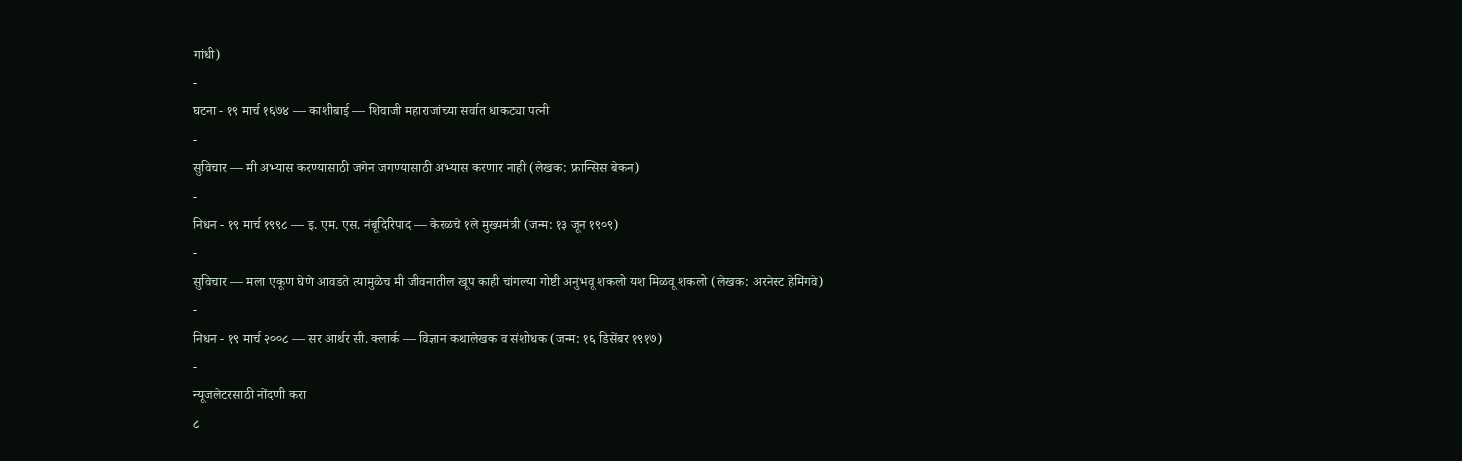गांधी)
-
घटना - १९ मार्च १६७४ — काशीबाई — शिवाजी महाराजांच्या सर्वात धाकट्या पत्नी
-
सुविचार — मी अभ्यास करण्यासाठी जगेन जगण्यासाठी अभ्यास करणार नाही (लेखक: फ्रान्सिस बेकन)
-
निधन - १९ मार्च १९९८ — इ. एम. एस. नंबूदिरिपाद — केरळचे १ले मुख्यमंत्री (जन्म: १३ जून १९०९)
-
सुविचार — मला एकूण घेणे आवडते त्यामुळेच मी जीवनातील खूप काही चांगल्या गोष्टी अनुभवू शकलो यश मिळवू शकलो (लेखक: अरनेस्ट हेमिंगवे)
-
निधन - १९ मार्च २००८ — सर आर्थर सी. क्लार्क — विज्ञान कथालेखक व संशोधक (जन्म: १६ डिसेंबर १९१७)
-
न्यूजलेटरसाठी नोंदणी करा
८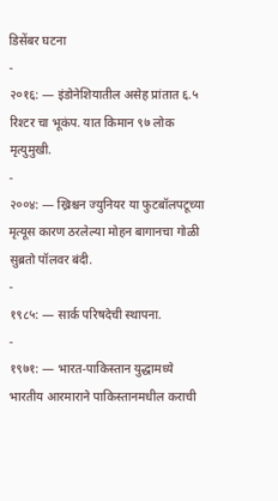डिसेंबर घटना
-
२०१६: — इंडोनेशियातील असेह प्रांतात ६.५ रिश्टर चा भूकंप. यात किमान ९७ लोक मृत्युमुखी.
-
२००४: — ख्रिश्चन ज्युनियर या फुटबॉलपटूच्या मृत्यूस कारण ठरलेल्या मोहन बागानचा गोळी सुब्रतो पॉलवर बंदी.
-
१९८५: — सार्क परिषदेची स्थापना.
-
१९७१: — भारत-पाकिस्तान युद्धामध्ये भारतीय आरमाराने पाकिस्तानमधील कराची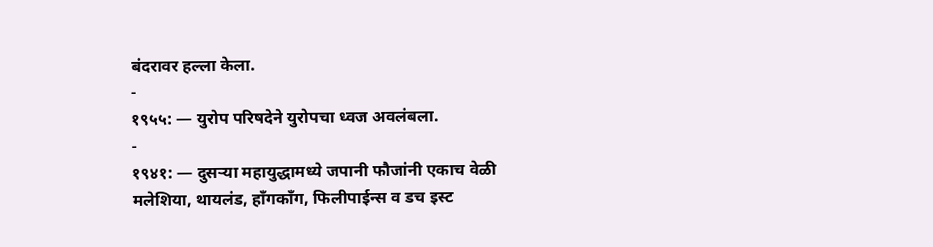बंदरावर हल्ला केला.
-
१९५५: — युरोप परिषदेने युरोपचा ध्वज अवलंबला.
-
१९४१: — दुसऱ्या महायुद्धामध्ये जपानी फौजांनी एकाच वेळी मलेशिया, थायलंड, हाँगकाँग, फिलीपाईन्स व डच इस्ट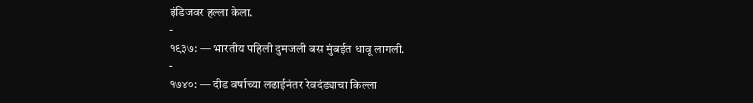इंडिजवर हल्ला केला.
-
१९३७: — भारतीय पहिली दुमजली बस मुंबईत धावू लागली.
-
१७४०: — दीड वर्षाच्या लढाईनंतर रेवदंड्याचा किल्ला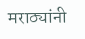मराठ्यांनी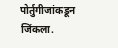पोर्तुगीजांकडून जिंकला.